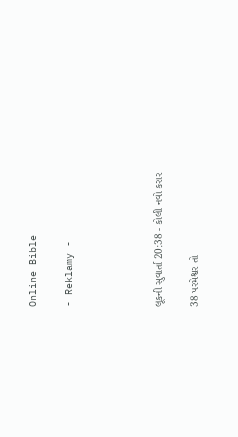Online Bible

- Reklamy -




લૂકની સુવાર્તા 20:38 - કોલી નવો કરાર

38 પરમેશ્વર તો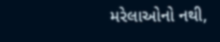મરેલાઓનો નથી,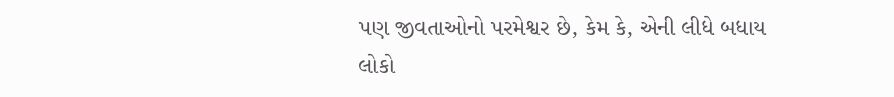પણ જીવતાઓનો પરમેશ્વર છે, કેમ કે, એની લીધે બધાય લોકો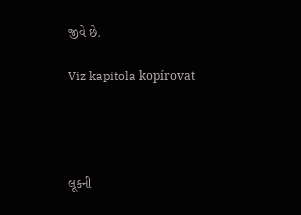જીવે છે.

Viz kapitola kopírovat




લૂકની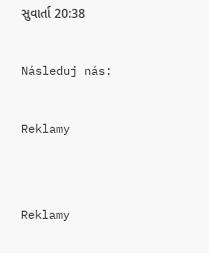સુવાર્તા 20:38

Následuj nás:

Reklamy


Reklamy